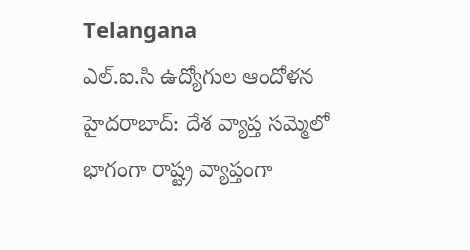Telangana
ఎల్.ఐ.సి ఉద్యోగుల ఆందోళన
హైదరాబాద్: దేశ వ్యాప్త సమ్మెలో భాగంగా రాష్ట్ర వ్యాప్తంగా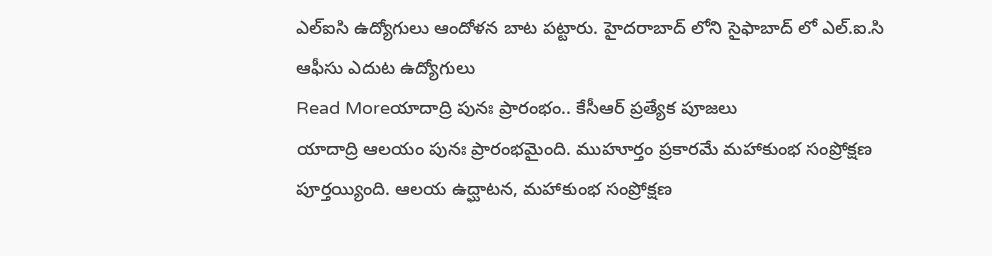ఎల్ఐసి ఉద్యోగులు ఆందోళన బాట పట్టారు. హైదరాబాద్ లోని సైఫాబాద్ లో ఎల్.ఐ.సి ఆఫీసు ఎదుట ఉద్యోగులు
Read Moreయాదాద్రి పునః ప్రారంభం.. కేసీఆర్ ప్రత్యేక పూజలు
యాదాద్రి ఆలయం పునః ప్రారంభమైంది. ముహూర్తం ప్రకారమే మహాకుంభ సంప్రోక్షణ పూర్తయ్యింది. ఆలయ ఉద్ఘాటన, మహాకుంభ సంప్రోక్షణ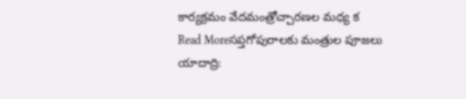కార్యక్రమం వేదమంత్రోచ్చారణల మధ్య క
Read Moreసప్తగోపురాలకు మంత్రుల పూజలు
యాదాద్రి: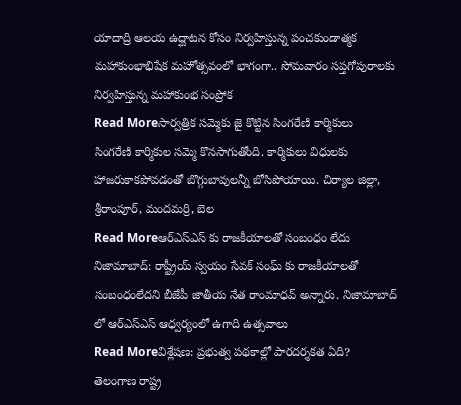యాదాద్రి ఆలయ ఉద్ఘాటన కోసం నిర్వహిస్తున్న పంచకుండాత్మక మహాకుంభాభిషేక మహోత్సవంలో భాగంగా.. సోమవారం సప్తగోపురాలకు నిర్వహిస్తున్న మహాకుంభ సంప్రోక
Read Moreసార్వత్రిక సమ్మెకు జై కొట్టిన సింగరేణి కార్మికులు
సింగరేణి కార్మికుల సమ్మె కొనసాగుతోంది. కార్మికులు విధులకు హాజరుకాకపోవడంతో బొగ్గుబావులన్నీ బోసిపోయాయి. చిర్యాల జిల్లా, శ్రీరాంపూర్, మందమర్రి, బెల
Read Moreఆర్ఎస్ఎస్ కు రాజకీయాలతో సంబంధం లేదు
నిజామాబాద్: రాష్ట్రీయ్ స్వయం సేవక్ సంఘ్ కు రాజకీయాలతో సంబంధంలేదని బీజేపీ జాతీయ నేత రాంమాధవ్ అన్నారు. నిజామాబాద్ లో ఆర్ఎస్ఎస్ ఆధ్వర్యంలో ఉగాది ఉత్సవాలు
Read Moreవిశ్లేషణ: ప్రభుత్వ పథకాల్లో పారదర్శకత ఏది?
తెలంగాణ రాష్ట్ర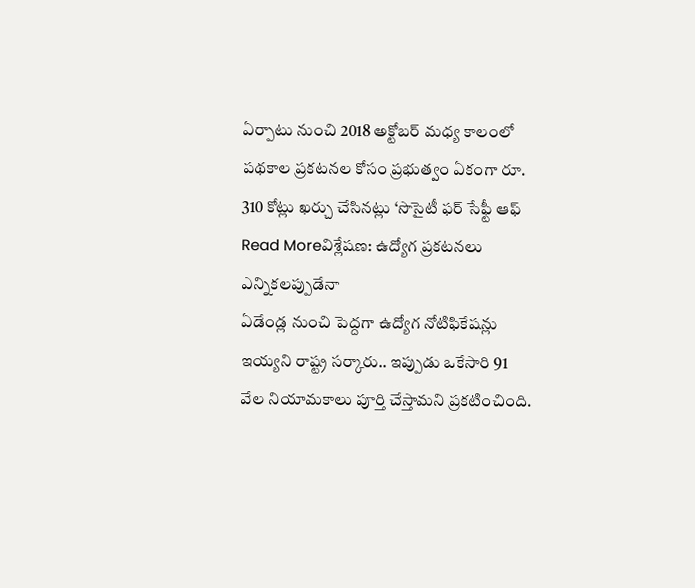ఏర్పాటు నుంచి 2018 అక్టోబర్ మధ్య కాలంలో పథకాల ప్రకటనల కోసం ప్రభుత్వం ఏకంగా రూ. 310 కోట్లు ఖర్చు చేసినట్లు ‘సొసైటీ ఫర్ సేఫ్టీ ఆఫ్
Read Moreవిశ్లేషణ: ఉద్యోగ ప్రకటనలు ఎన్నికలప్పుడేనా
ఏడేండ్ల నుంచి పెద్దగా ఉద్యోగ నోటిఫికేషన్లు ఇయ్యని రాష్ట్ర సర్కారు.. ఇప్పుడు ఒకేసారి 91 వేల నియామకాలు పూర్తి చేస్తామని ప్రకటించింది.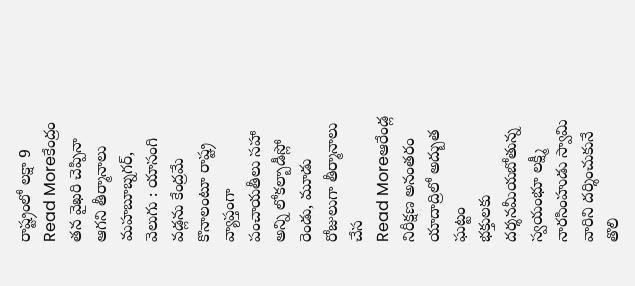రాష్ట్రంలో లక్షా 9
Read Moreకేంద్రం తన వైఖరి చెప్పినా ఆగని తీర్మానాలు
మహబూబ్నగర్, వెలుగు : యాసంగి వడ్లను కేంద్రమే కొనాలంటూ రాష్ట్ర వ్యాప్తంగా పంచాయతీలు సహా అన్ని లోకల్బాడీస్లో రెండు, మూడు రోజులుగా తీర్మానాలు చేస
Read Moreఆరేండ్ల నిరీక్షణ అనంతరం యాదాద్రిలో అద్బుత ఘట్టం
భక్తులకు దర్శనమీయబోతున్న స్వయంభూ లక్ష్మీ నారసింహుడు స్వామి వారిని దర్శించుకునే తొలి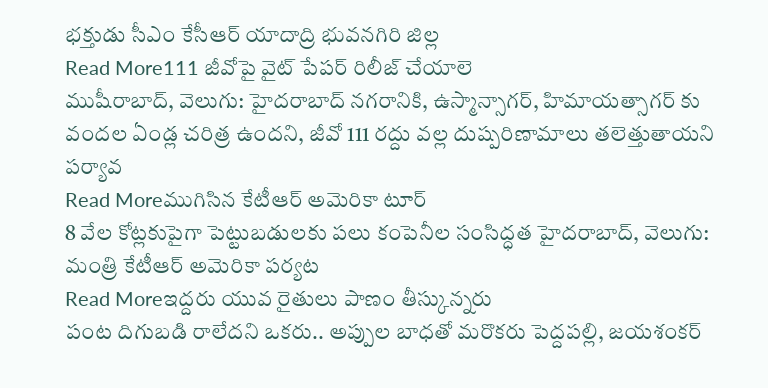భక్తుడు సీఎం కేసీఆర్ యాదాద్రి భువనగిరి జిల్ల
Read More111 జీవోపై వైట్ పేపర్ రిలీజ్ చేయాలె
ముషీరాబాద్, వెలుగు: హైదరాబాద్ నగరానికి, ఉస్మాన్సాగర్, హిమాయత్సాగర్ కు వందల ఏండ్ల చరిత్ర ఉందని, జీవో 111 రద్దు వల్ల దుష్పరిణామాలు తలెత్తుతాయని పర్యావ
Read Moreముగిసిన కేటీఆర్ అమెరికా టూర్
8 వేల కోట్లకుపైగా పెట్టుబడులకు పలు కంపెనీల సంసిద్ధత హైదరాబాద్, వెలుగు: మంత్రి కేటీఆర్ అమెరికా పర్యట
Read Moreఇద్దరు యువ రైతులు పాణం తీస్కున్నరు
పంట దిగుబడి రాలేదని ఒకరు.. అప్పుల బాధతో మరొకరు పెద్దపల్లి, జయశంకర్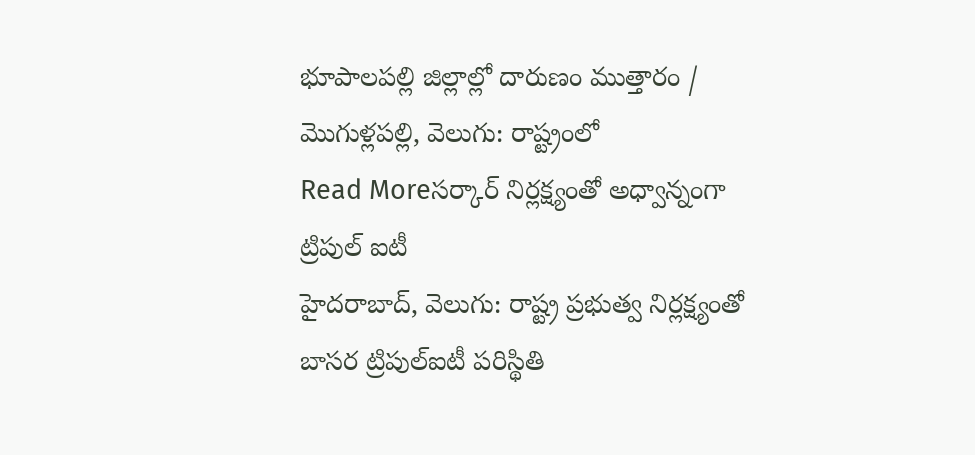భూపాలపల్లి జిల్లాల్లో దారుణం ముత్తారం / మొగుళ్లపల్లి, వెలుగు: రాష్ట్రంలో
Read Moreసర్కార్ నిర్లక్ష్యంతో అధ్వాన్నంగా ట్రిపుల్ ఐటీ
హైదరాబాద్, వెలుగు: రాష్ట్ర ప్రభుత్వ నిర్లక్ష్యంతో బాసర ట్రిపుల్ఐటీ పరిస్థితి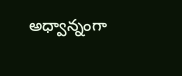అధ్వాన్నంగా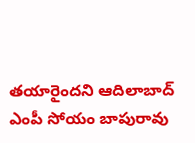తయారైందని ఆదిలాబాద్ ఎంపీ సోయం బాపురావు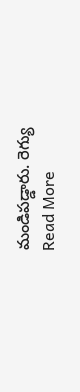మండిపడ్డారు. రెగ్యు
Read More